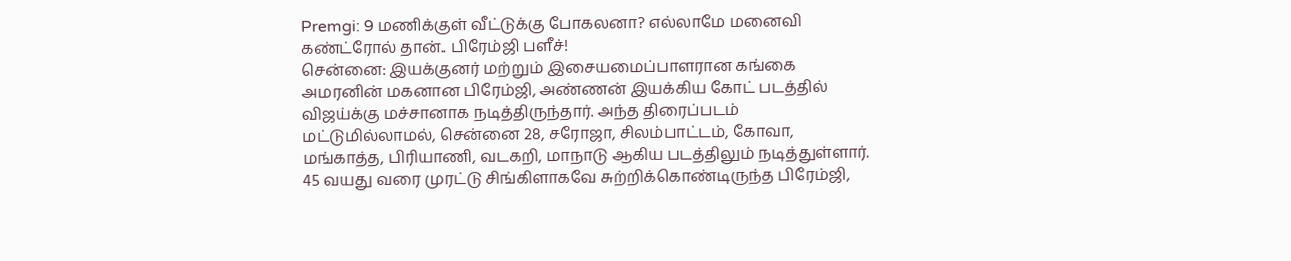Premgi: 9 மணிக்குள் வீட்டுக்கு போகலனா? எல்லாமே மனைவி கண்ட்ரோல் தான்.. பிரேம்ஜி பளீச்!
சென்னை: இயக்குனர் மற்றும் இசையமைப்பாளரான கங்கை அமரனின் மகனான பிரேம்ஜி, அண்ணன் இயக்கிய கோட் படத்தில் விஜய்க்கு மச்சானாக நடித்திருந்தார். அந்த திரைப்படம் மட்டுமில்லாமல், சென்னை 28, சரோஜா, சிலம்பாட்டம், கோவா, மங்காத்த, பிரியாணி, வடகறி, மாநாடு ஆகிய படத்திலும் நடித்துள்ளார். 45 வயது வரை முரட்டு சிங்கிளாகவே சுற்றிக்கொண்டிருந்த பிரேம்ஜி,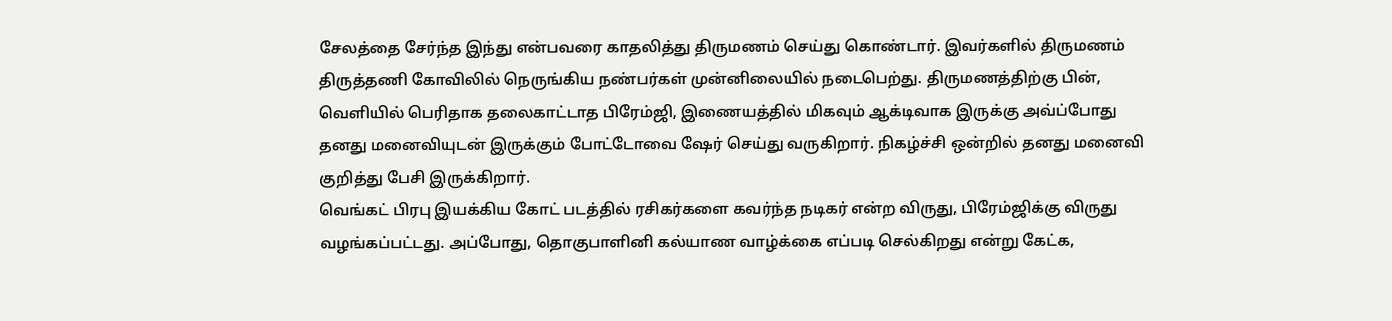சேலத்தை சேர்ந்த இந்து என்பவரை காதலித்து திருமணம் செய்து கொண்டார். இவர்களில் திருமணம் திருத்தணி கோவிலில் நெருங்கிய நண்பர்கள் முன்னிலையில் நடைபெற்து. திருமணத்திற்கு பின், வெளியில் பெரிதாக தலைகாட்டாத பிரேம்ஜி, இணையத்தில் மிகவும் ஆக்டிவாக இருக்கு அவ்ப்போது தனது மனைவியுடன் இருக்கும் போட்டோவை ஷேர் செய்து வருகிறார். நிகழ்ச்சி ஒன்றில் தனது மனைவி குறித்து பேசி இருக்கிறார்.
வெங்கட் பிரபு இயக்கிய கோட் படத்தில் ரசிகர்களை கவர்ந்த நடிகர் என்ற விருது, பிரேம்ஜிக்கு விருது வழங்கப்பட்டது. அப்போது, தொகுபாளினி கல்யாண வாழ்க்கை எப்படி செல்கிறது என்று கேட்க,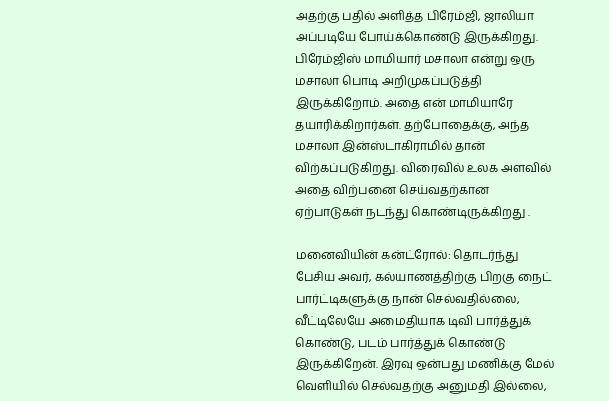அதற்கு பதில் அளித்த பிரேம்ஜி, ஜாலியா அப்படியே போய்க்கொண்டு இருக்கிறது. பிரேம்ஜிஸ் மாமியார் மசாலா என்று ஒரு மசாலா பொடி அறிமுகப்படுத்தி இருக்கிறோம். அதை என் மாமியாரே தயாரிக்கிறார்கள். தற்போதைக்கு, அந்த மசாலா இன்ஸ்டாகிராமில் தான் விற்கப்படுகிறது. விரைவில் உலக அளவில் அதை விற்பனை செய்வதற்கான ஏற்பாடுகள் நடந்து கொண்டிருக்கிறது .

மனைவியின் கன்ட்ரோல்: தொடர்ந்து பேசிய அவர், கல்யாணத்திற்கு பிறகு நைட் பார்ட்டிகளுக்கு நான் செல்வதில்லை, வீட்டிலேயே அமைதியாக டிவி பார்த்துக் கொண்டு, படம் பார்த்துக் கொண்டு இருக்கிறேன். இரவு ஒன்பது மணிக்கு மேல் வெளியில் செல்வதற்கு அனுமதி இல்லை,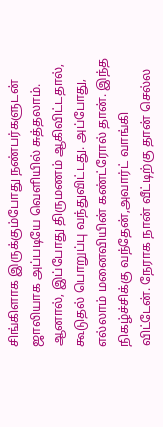சிங்கிளாக இருக்கும்போது நண்பர்களுடன் ஜாலியாக அப்படியே வெளியில் சுத்தலாம். ஆனால், இப்போது திருமணம் ஆகிவிட்டதால், கூடுதல் பொறுப்பு வந்துவிட்டது. அப்போது, எல்லாம் மனைவியின் கண்ட்ரோல் தான். இந்த நிகழ்ச்சிக்கு வந்தேன்,அவார்ட் வாங்கி விட்டேன். நேராக நான் வீட்டிற்கு தான் செல்ல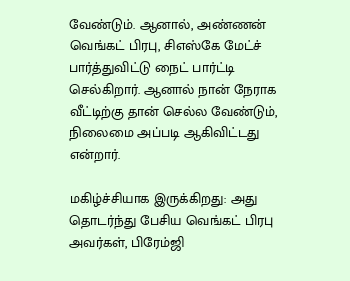வேண்டும். ஆனால், அண்ணன் வெங்கட் பிரபு, சிஎஸ்கே மேட்ச் பார்த்துவிட்டு நைட் பார்ட்டி செல்கிறார். ஆனால் நான் நேராக வீட்டிற்கு தான் செல்ல வேண்டும், நிலைமை அப்படி ஆகிவிட்டது என்றார்.

மகிழ்ச்சியாக இருக்கிறது: அது தொடர்ந்து பேசிய வெங்கட் பிரபு அவர்கள், பிரேம்ஜி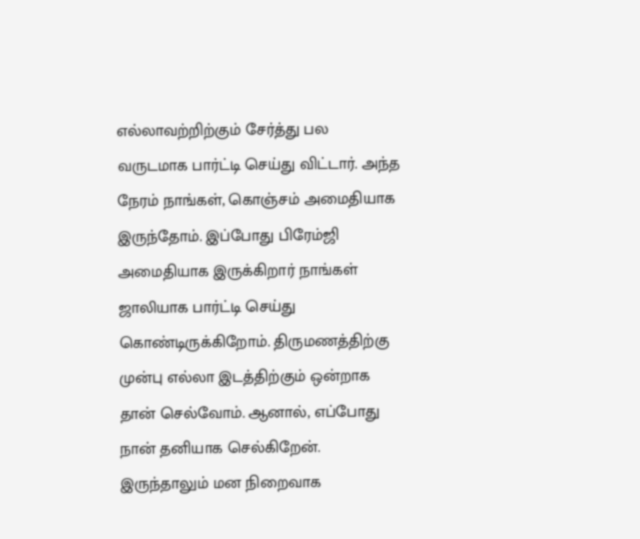எல்லாவற்றிற்கும் சேர்த்து பல வருடமாக பார்ட்டி செய்து விட்டார். அந்த நேரம் நாங்கள், கொஞ்சம் அமைதியாக இருந்தோம். இப்போது பிரேம்ஜி அமைதியாக இருக்கிறார் நாங்கள் ஜாலியாக பார்ட்டி செய்து கொண்டிருக்கிறோம். திருமணத்திற்கு முன்பு எல்லா இடத்திற்கும் ஒன்றாக தான் செல்வோம். ஆனால், எப்போது நான் தனியாக செல்கிறேன். இருந்தாலும் மன நிறைவாக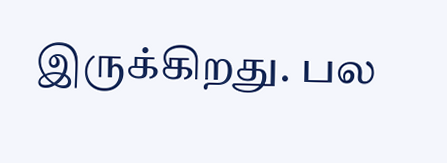இருக்கிறது. பல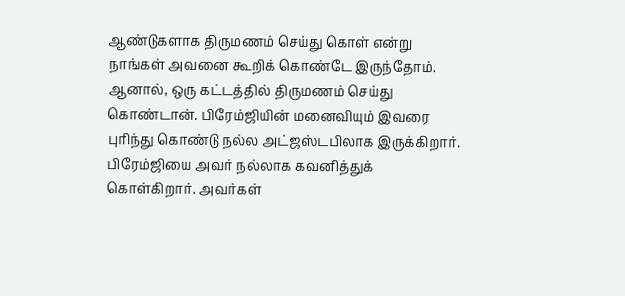ஆண்டுகளாக திருமணம் செய்து கொள் என்று நாங்கள் அவனை கூறிக் கொண்டே இருந்தோம். ஆனால், ஒரு கட்டத்தில் திருமணம் செய்து கொண்டான். பிரேம்ஜியின் மனைவியும் இவரை புரிந்து கொண்டு நல்ல அட்ஜஸ்டபிலாக இருக்கிறார். பிரேம்ஜியை அவர் நல்லாக கவனித்துக் கொள்கிறார். அவர்கள்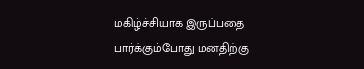மகிழ்ச்சியாக இருப்பதை பார்க்கும்போது மனதிற்கு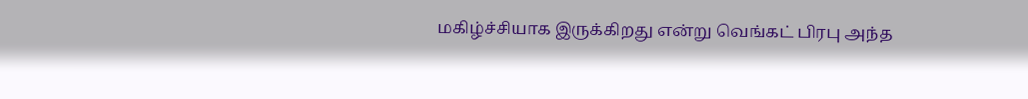மகிழ்ச்சியாக இருக்கிறது என்று வெங்கட் பிரபு அந்த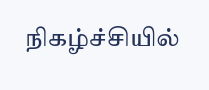நிகழ்ச்சியில்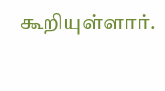கூறியுள்ளார்.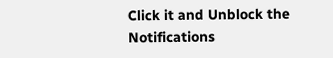Click it and Unblock the Notifications